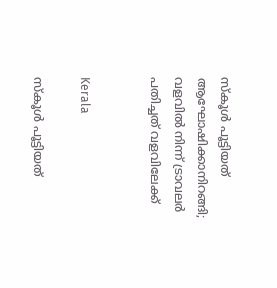സ്കൂൾ പൂട്ടിയത് ആഘോഷിക്കാനിറങ്ങി; വളവിൽ നിന്ന് ട്രാവലർ പതിച്ചത് വളവിലേക്ക്


Kerala

സ്കൂൾ പൂട്ടിയത്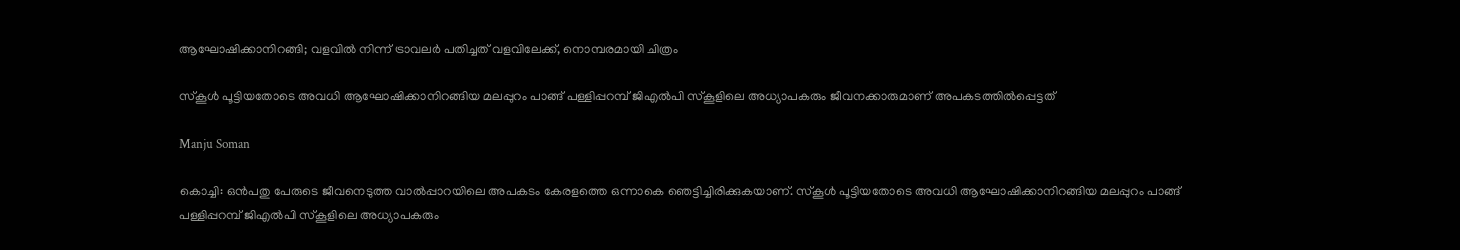ആഘോഷിക്കാനിറങ്ങി; വളവിൽ നിന്ന് ട്രാവലർ പതിച്ചത് വളവിലേക്ക്, നൊമ്പരമായി ചിത്രം

സ്കൂൾ പൂട്ടിയതോടെ അവധി ആഘോഷിക്കാനിറങ്ങിയ മലപ്പുറം പാങ്ങ് പള്ളിപ്പറമ്പ് ജിഎൽപി സ്കൂളിലെ അധ്യാപകരും ജീവനക്കാരുമാണ് അപകടത്തിൽപ്പെട്ടത്

Manju Soman

കൊച്ചി: ഒൻപതു പേരുടെ ജീവനെടുത്ത വാൽപ്പാറയിലെ അപകടം കേരളത്തെ ഒന്നാകെ ഞെട്ടിച്ചിരിക്കുകയാണ്. സ്കൂൾ പൂട്ടിയതോടെ അവധി ആഘോഷിക്കാനിറങ്ങിയ മലപ്പുറം പാങ്ങ് പള്ളിപ്പറമ്പ് ജിഎൽപി സ്കൂളിലെ അധ്യാപകരും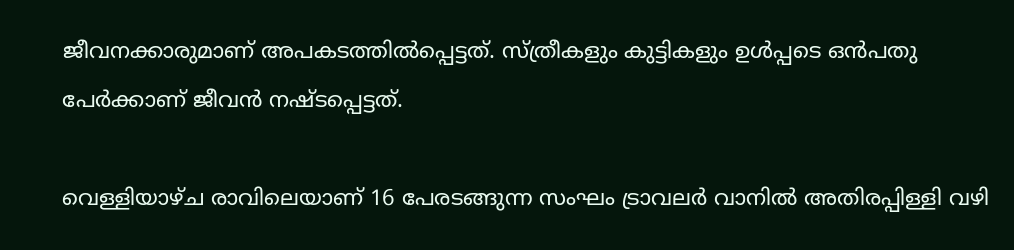ജീവനക്കാരുമാണ് അപകടത്തിൽപ്പെട്ടത്. സ്ത്രീകളും കുട്ടികളും ഉൾപ്പടെ ഒൻപതു പേർക്കാണ് ജീവൻ നഷ്ടപ്പെട്ടത്.

വെള്ളിയാഴ്ച രാവിലെയാണ് 16 പേരടങ്ങുന്ന സംഘം ട്രാവലർ വാനിൽ അതിരപ്പിള്ളി വഴി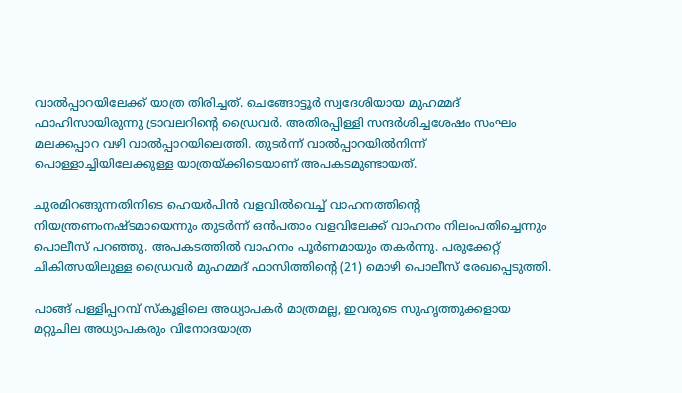വാൽപ്പാറയിലേക്ക് യാത്ര തിരിച്ചത്. ചെങ്ങോട്ടൂർ സ്വദേശിയായ മുഹമ്മദ് ഫാഹിസായിരുന്നു ട്രാവലറിന്റെ ഡ്രൈവർ. അതിരപ്പിള്ളി സന്ദർശിച്ചശേഷം സംഘം മലക്കപ്പാറ വഴി വാൽപ്പാറയിലെത്തി. തുടർന്ന് വാൽപ്പാറയിൽനിന്ന് പൊള്ളാച്ചിയിലേക്കുള്ള യാത്രയ്ക്കിടെയാണ് അപകടമുണ്ടായത്.

ചുരമിറങ്ങുന്നതിനിടെ ഹെയർപിൻ വളവിൽവെച്ച് വാഹനത്തിന്റെ നിയന്ത്രണംനഷ്ടമായെന്നും തുടർന്ന് ഒൻപതാം വളവിലേക്ക് വാഹനം നിലംപതിച്ചെന്നും പൊലീസ് പറഞ്ഞു. അപകടത്തിൽ വാഹനം പൂർണമായും തകർന്നു. പരുക്കേറ്റ് ചികിത്സയിലുള്ള ഡ്രൈവർ മുഹമ്മദ് ഫാസിത്തിന്റെ (21) മൊഴി പൊലീസ് രേഖപ്പെടുത്തി.

പാങ്ങ് പള്ളിപ്പറമ്പ് സ്‌കൂളിലെ അധ്യാപകർ മാത്രമല്ല, ഇവരുടെ സുഹൃത്തുക്കളായ മറ്റുചില അധ്യാപകരും വിനോദയാത്ര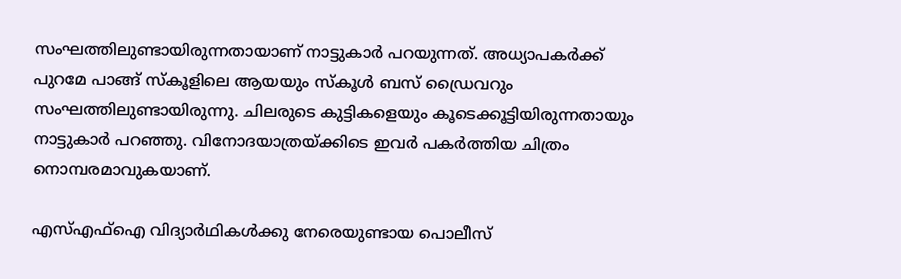സംഘത്തിലുണ്ടായിരുന്നതായാണ് നാട്ടുകാർ പറയുന്നത്. അധ്യാപകർക്ക് പുറമേ പാങ്ങ് സ്‌കൂളിലെ ആയയും സ്‌കൂൾ ബസ് ഡ്രൈവറും സംഘത്തിലുണ്ടായിരുന്നു. ചിലരുടെ കുട്ടികളെയും കൂടെക്കൂട്ടിയിരുന്നതായും നാട്ടുകാർ പറഞ്ഞു. വിനോദയാത്രയ്ക്കിടെ ഇവർ പകർത്തിയ ചിത്രം നൊമ്പരമാവുകയാണ്.

എസ്എഫ്ഐ വിദ‍്യാർഥികൾക്കു നേരെയുണ്ടായ പൊലീസ്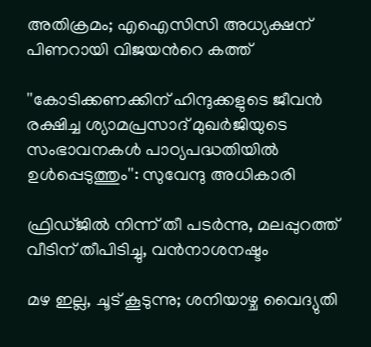അതിക്രമം; എഐസിസി അധ‍്യക്ഷന് പിണറായി വിജ‍യന്‍റെ കത്ത്

''കോടിക്കണക്കിന് ഹിന്ദുക്കളുടെ ജീവൻ രക്ഷിച്ച ശ‍്യാമപ്രസാദ് മുഖർജിയുടെ സംഭാവനകൾ പാഠ‍്യപദ്ധതിയിൽ ഉൾപ്പെടുത്തും'': സുവേന്ദു അധികാരി

ഫ്രിഡ്ജിൽ നിന്ന് തീ പടർന്നു, മലപ്പുറത്ത് വീടിന് തീപിടിച്ചു, വൻനാശനഷ്ടം

മഴ ഇല്ല, ചൂട് കൂടുന്നു; ശനിയാഴ്ച വൈദ്യുതി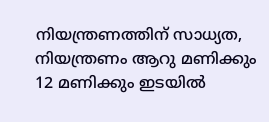നിയന്ത്രണത്തിന് സാധ്യത, നിയന്ത്രണം ആറു മണിക്കും 12 മണിക്കും ഇടയിൽ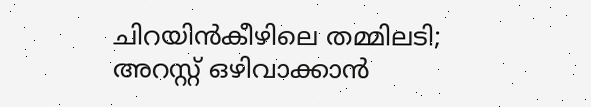ചിറയിൻകീഴിലെ തമ്മിലടി; അറസ്റ്റ് ഒഴിവാക്കാൻ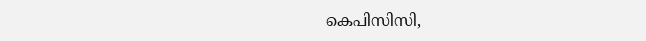കെപിസിസി,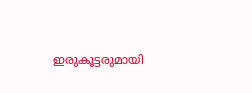ഇരുകൂട്ടരുമായി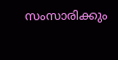സംസാരിക്കും